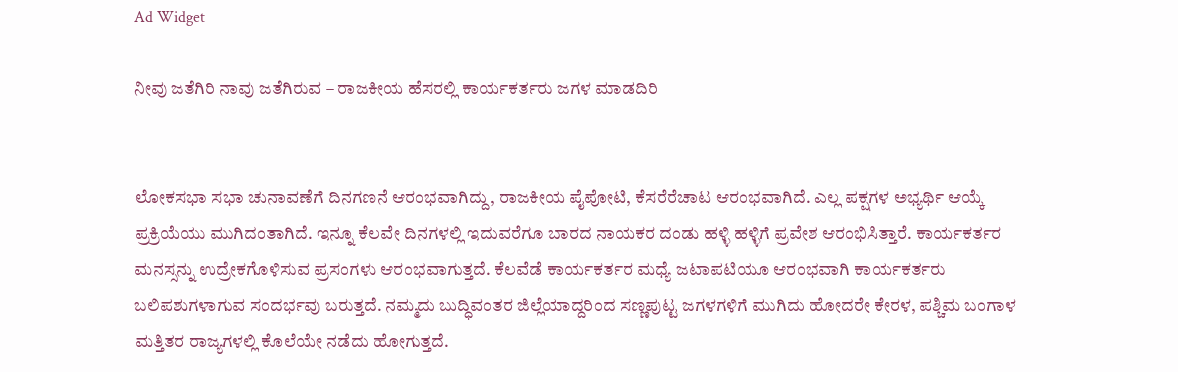Ad Widget

ನೀವು ಜತೆಗಿರಿ ನಾವು ಜತೆಗಿರುವ – ರಾಜಕೀಯ ಹೆಸರಲ್ಲಿ ಕಾರ್ಯಕರ್ತರು ಜಗಳ ಮಾಡದಿರಿ


ಲೋಕಸಭಾ ಸಭಾ ಚುನಾವಣೆಗೆ ದಿನಗಣನೆ ಆರಂಭವಾಗಿದ್ದು, ರಾಜಕೀಯ ಪೈಪೋಟಿ, ಕೆಸರೆರೆಚಾಟ ಆರಂಭವಾಗಿದೆ. ಎಲ್ಲ ಪಕ್ಷಗಳ ಅಭ್ಯರ್ಥಿ ಆಯ್ಕೆ ಪ್ರಕ್ರಿಯೆಯು ಮುಗಿದಂತಾಗಿದೆ. ಇನ್ನೂ ಕೆಲವೇ ದಿನಗಳಲ್ಲಿ ಇದುವರೆಗೂ ಬಾರದ ನಾಯಕರ ದಂಡು ಹಳ್ಳಿ ಹಳ್ಳಿಗೆ ಪ್ರವೇಶ ಆರಂಭಿಸಿತ್ತಾರೆ. ಕಾರ್ಯಕರ್ತರ ಮನಸ್ಸನ್ನು ಉದ್ರೇಕಗೊಳಿಸುವ ಪ್ರಸಂಗಳು ಆರಂಭವಾಗುತ್ತದೆ. ಕೆಲವೆಡೆ ಕಾರ್ಯಕರ್ತರ ಮಧ್ಯೆ ಜಟಾಪಟಿಯೂ ಆರಂಭವಾಗಿ ಕಾರ್ಯಕರ್ತರು ಬಲಿಪಶುಗಳಾಗುವ ಸಂದರ್ಭವು ಬರುತ್ತದೆ. ನಮ್ಮದು ಬುದ್ಧಿವಂತರ ಜಿಲ್ಲೆಯಾದ್ದರಿಂದ ಸಣ್ಣಪುಟ್ಟ ಜಗಳಗಳಿಗೆ ಮುಗಿದು ಹೋದರೇ ಕೇರಳ, ಪಶ್ಚಿಮ ಬಂಗಾಳ ಮತ್ತಿತರ ರಾಜ್ಯಗಳಲ್ಲಿ ಕೊಲೆಯೇ ನಡೆದು ಹೋಗುತ್ತದೆ.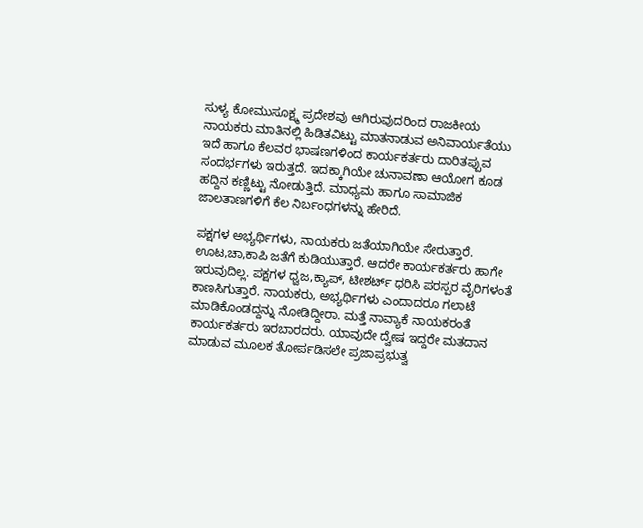ಸುಳ್ಯ ಕೋಮುಸೂಕ್ಷ್ಮ ಪ್ರದೇಶವು ಆಗಿರುವುದರಿಂದ ರಾಜಕೀಯ ನಾಯಕರು ಮಾತಿನಲ್ಲಿ ಹಿಡಿತವಿಟ್ಟು ಮಾತನಾಡುವ ಅನಿವಾರ್ಯತೆಯು ಇದೆ ಹಾಗೂ ಕೆಲವರ ಭಾಷಣಗಳಿಂದ ಕಾರ್ಯಕರ್ತರು ದಾರಿತಪ್ಪುವ ಸಂದರ್ಭಗಳು ಇರುತ್ತದೆ. ಇದಕ್ಕಾಗಿಯೇ ಚುನಾವಣಾ ಆಯೋಗ ಕೂಡ ಹದ್ದಿನ ಕಣ್ಣಿಟ್ಟು ನೋಡುತ್ತಿದೆ. ಮಾಧ್ಯಮ ಹಾಗೂ ಸಾಮಾಜಿಕ ಜಾಲತಾಣಗಳಿಗೆ ಕೆಲ ನಿರ್ಬಂಧಗಳನ್ನು ಹೇರಿದೆ.

ಪಕ್ಷಗಳ ಅಭ್ಯರ್ಥಿಗಳು, ನಾಯಕರು ಜತೆಯಾಗಿಯೇ ಸೇರುತ್ತಾರೆ. ಊಟ,ಚಾ,ಕಾಪಿ ಜತೆಗೆ ಕುಡಿಯುತ್ತಾರೆ. ಆದರೇ ಕಾರ್ಯಕರ್ತರು ಹಾಗೇ ಇರುವುದಿಲ್ಲ. ಪಕ್ಷಗಳ ಧ್ವಜ,ಕ್ಯಾಪ್, ಟೀಶರ್ಟ್ ಧರಿಸಿ ಪರಸ್ಪರ ವೈರಿಗಳಂತೆ ಕಾಣಸಿಗುತ್ತಾರೆ. ನಾಯಕರು, ಅಭ್ಯರ್ಥಿಗಳು ಎಂದಾದರೂ ಗಲಾಟೆ ಮಾಡಿಕೊಂಡದ್ದನ್ನು ನೋಡಿದ್ದೀರಾ. ಮತ್ತೆ ನಾವ್ಯಾಕೆ ನಾಯಕರಂತೆ ಕಾರ್ಯಕರ್ತರು ಇರಬಾರದರು. ಯಾವುದೇ ದ್ವೇಷ ಇದ್ದರೇ ಮತದಾನ ಮಾಡುವ ಮೂಲಕ ತೋರ್ಪಡಿಸಲೇ ಪ್ರಜಾಪ್ರಭುತ್ವ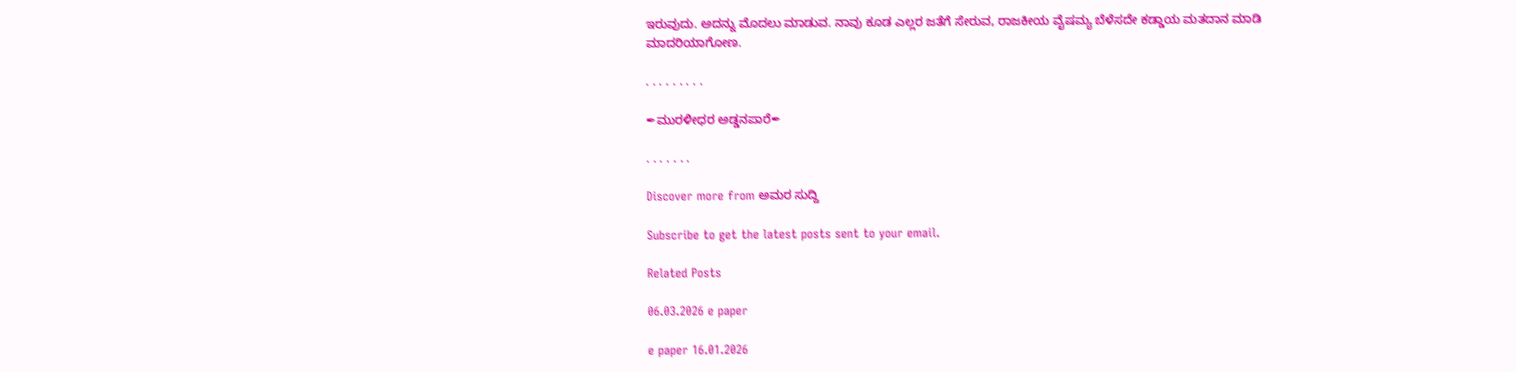ಇರುವುದು. ಅದನ್ನು ಮೊದಲು ಮಾಡುವ. ನಾವು ಕೂಡ ಎಲ್ಲರ ಜತೆಗೆ ಸೇರುವ, ರಾಜಕೀಯ ವೈಷಮ್ಯ ಬೆಳೆಸದೇ ಕಡ್ಡಾಯ ಮತದಾನ ಮಾಡಿ ಮಾದರಿಯಾಗೋಣ.

. . . . . . . . .

✒ಮುರಳೀಧರ ಅಡ್ಡನಪಾರೆ✒

. . . . . . .

Discover more from ಅಮರ ಸುದ್ದಿ

Subscribe to get the latest posts sent to your email.

Related Posts

06.03.2026 e paper

e paper 16.01.2026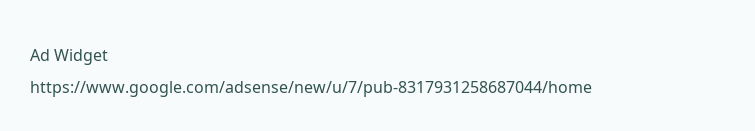Ad Widget
https://www.google.com/adsense/new/u/7/pub-8317931258687044/home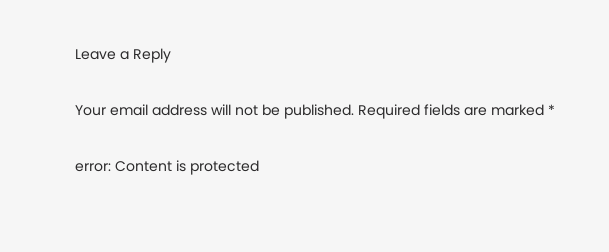Leave a Reply

Your email address will not be published. Required fields are marked *

error: Content is protected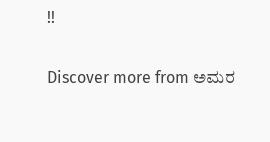!!

Discover more from ಅಮರ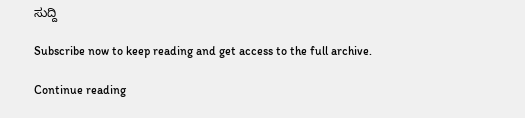ಸುದ್ದಿ

Subscribe now to keep reading and get access to the full archive.

Continue reading